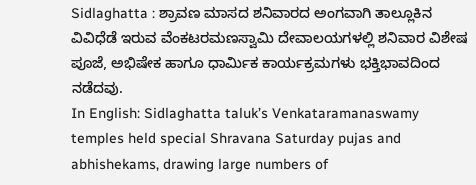Sidlaghatta : ಶ್ರಾವಣ ಮಾಸದ ಶನಿವಾರದ ಅಂಗವಾಗಿ ತಾಲ್ಲೂಕಿನ ವಿವಿಧೆಡೆ ಇರುವ ವೆಂಕಟರಮಣಸ್ವಾಮಿ ದೇವಾಲಯಗಳಲ್ಲಿ ಶನಿವಾರ ವಿಶೇಷ ಪೂಜೆ, ಅಭಿಷೇಕ ಹಾಗೂ ಧಾರ್ಮಿಕ ಕಾರ್ಯಕ್ರಮಗಳು ಭಕ್ತಿಭಾವದಿಂದ ನಡೆದವು.
In English: Sidlaghatta taluk’s Venkataramanaswamy temples held special Shravana Saturday pujas and abhishekams, drawing large numbers of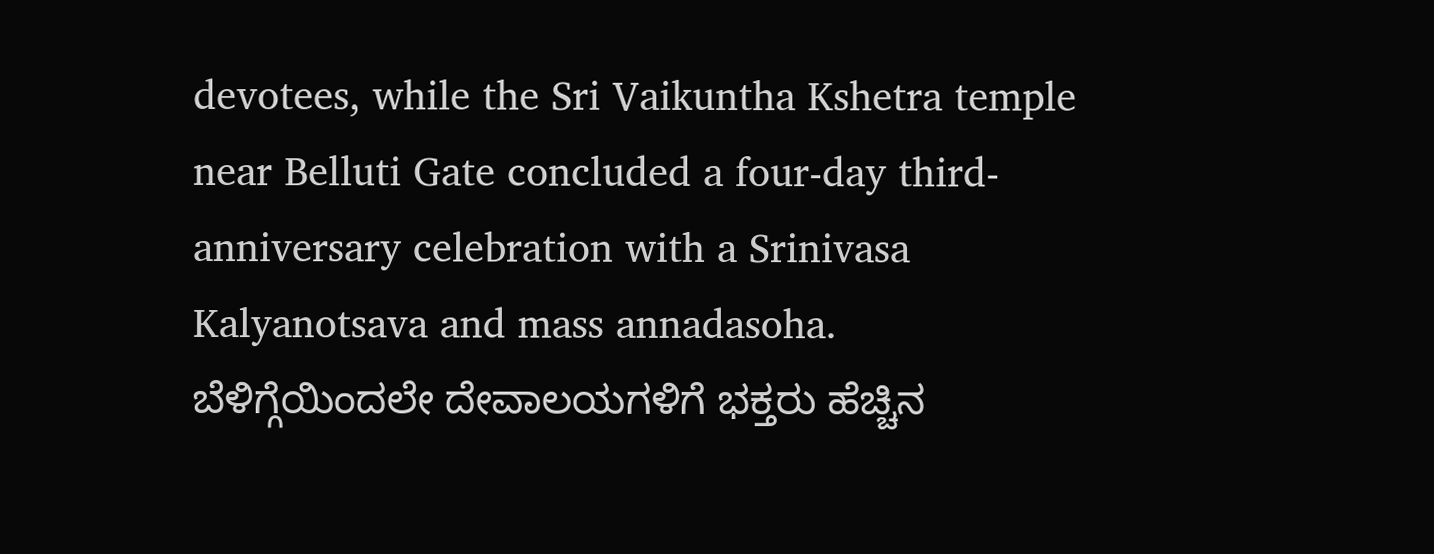devotees, while the Sri Vaikuntha Kshetra temple near Belluti Gate concluded a four-day third-anniversary celebration with a Srinivasa Kalyanotsava and mass annadasoha.
ಬೆಳಿಗ್ಗೆಯಿಂದಲೇ ದೇವಾಲಯಗಳಿಗೆ ಭಕ್ತರು ಹೆಚ್ಚಿನ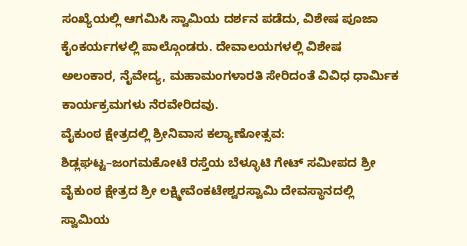ಸಂಖ್ಯೆಯಲ್ಲಿ ಆಗಮಿಸಿ ಸ್ವಾಮಿಯ ದರ್ಶನ ಪಡೆದು, ವಿಶೇಷ ಪೂಜಾ ಕೈಂಕರ್ಯಗಳಲ್ಲಿ ಪಾಲ್ಗೊಂಡರು. ದೇವಾಲಯಗಳಲ್ಲಿ ವಿಶೇಷ ಅಲಂಕಾರ, ನೈವೇದ್ಯ, ಮಹಾಮಂಗಳಾರತಿ ಸೇರಿದಂತೆ ವಿವಿಧ ಧಾರ್ಮಿಕ ಕಾರ್ಯಕ್ರಮಗಳು ನೆರವೇರಿದವು.
ವೈಕುಂಠ ಕ್ಷೇತ್ರದಲ್ಲಿ ಶ್ರೀನಿವಾಸ ಕಲ್ಯಾಣೋತ್ಸವ:
ಶಿಡ್ಲಘಟ್ಟ–ಜಂಗಮಕೋಟೆ ರಸ್ತೆಯ ಬೆಳ್ಳೂಟಿ ಗೇಟ್ ಸಮೀಪದ ಶ್ರೀ ವೈಕುಂಠ ಕ್ಷೇತ್ರದ ಶ್ರೀ ಲಕ್ಷ್ಮೀವೆಂಕಟೇಶ್ವರಸ್ವಾಮಿ ದೇವಸ್ಥಾನದಲ್ಲಿ ಸ್ವಾಮಿಯ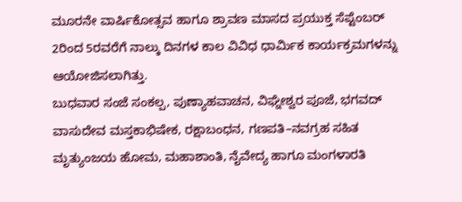ಮೂರನೇ ವಾರ್ಷಿಕೋತ್ಸವ ಹಾಗೂ ಶ್ರಾವಣ ಮಾಸದ ಪ್ರಯುಕ್ತ ಸೆಪ್ಟೆಂಬರ್ 2ರಿಂದ 5ರವರೆಗೆ ನಾಲ್ಕು ದಿನಗಳ ಕಾಲ ವಿವಿಧ ಧಾರ್ಮಿಕ ಕಾರ್ಯಕ್ರಮಗಳನ್ನು ಆಯೋಜಿಸಲಾಗಿತ್ತು.
ಬುಧವಾರ ಸಂಜೆ ಸಂಕಲ್ಪ, ಪುಣ್ಯಾಹವಾಚನ, ವಿಘ್ನೇಶ್ವರ ಪೂಜೆ, ಭಗವದ್ ವಾಸುದೇವ ಮಸ್ತಕಾಭಿಷೇಕ, ರಕ್ಷಾಬಂಧನ, ಗಣಪತಿ–ನವಗ್ರಹ ಸಹಿತ ಮೃತ್ಯುಂಜಯ ಹೋಮ, ಮಹಾಶಾಂತಿ, ನೈವೇದ್ಯ ಹಾಗೂ ಮಂಗಳಾರತಿ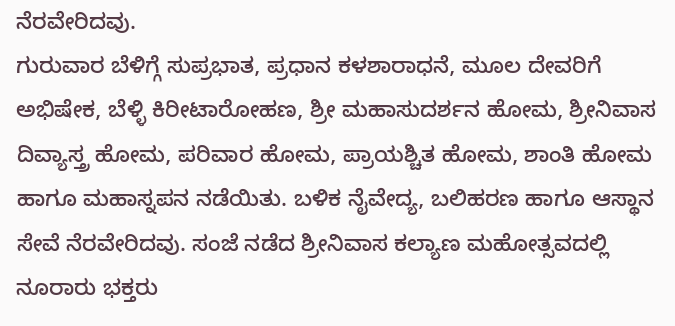ನೆರವೇರಿದವು.
ಗುರುವಾರ ಬೆಳಿಗ್ಗೆ ಸುಪ್ರಭಾತ, ಪ್ರಧಾನ ಕಳಶಾರಾಧನೆ, ಮೂಲ ದೇವರಿಗೆ ಅಭಿಷೇಕ, ಬೆಳ್ಳಿ ಕಿರೀಟಾರೋಹಣ, ಶ್ರೀ ಮಹಾಸುದರ್ಶನ ಹೋಮ, ಶ್ರೀನಿವಾಸ ದಿವ್ಯಾಸ್ತ್ರ ಹೋಮ, ಪರಿವಾರ ಹೋಮ, ಪ್ರಾಯಶ್ಚಿತ ಹೋಮ, ಶಾಂತಿ ಹೋಮ ಹಾಗೂ ಮಹಾಸ್ನಪನ ನಡೆಯಿತು. ಬಳಿಕ ನೈವೇದ್ಯ, ಬಲಿಹರಣ ಹಾಗೂ ಆಸ್ಥಾನ ಸೇವೆ ನೆರವೇರಿದವು. ಸಂಜೆ ನಡೆದ ಶ್ರೀನಿವಾಸ ಕಲ್ಯಾಣ ಮಹೋತ್ಸವದಲ್ಲಿ ನೂರಾರು ಭಕ್ತರು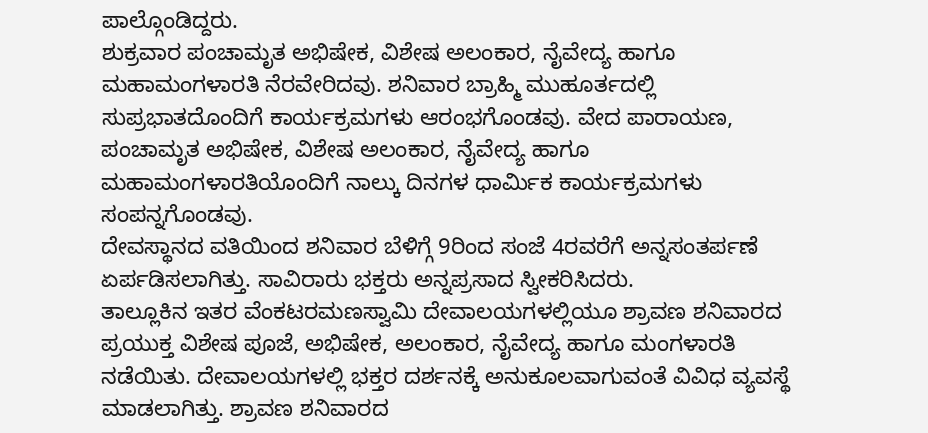ಪಾಲ್ಗೊಂಡಿದ್ದರು.
ಶುಕ್ರವಾರ ಪಂಚಾಮೃತ ಅಭಿಷೇಕ, ವಿಶೇಷ ಅಲಂಕಾರ, ನೈವೇದ್ಯ ಹಾಗೂ ಮಹಾಮಂಗಳಾರತಿ ನೆರವೇರಿದವು. ಶನಿವಾರ ಬ್ರಾಹ್ಮಿ ಮುಹೂರ್ತದಲ್ಲಿ ಸುಪ್ರಭಾತದೊಂದಿಗೆ ಕಾರ್ಯಕ್ರಮಗಳು ಆರಂಭಗೊಂಡವು. ವೇದ ಪಾರಾಯಣ, ಪಂಚಾಮೃತ ಅಭಿಷೇಕ, ವಿಶೇಷ ಅಲಂಕಾರ, ನೈವೇದ್ಯ ಹಾಗೂ ಮಹಾಮಂಗಳಾರತಿಯೊಂದಿಗೆ ನಾಲ್ಕು ದಿನಗಳ ಧಾರ್ಮಿಕ ಕಾರ್ಯಕ್ರಮಗಳು ಸಂಪನ್ನಗೊಂಡವು.
ದೇವಸ್ಥಾನದ ವತಿಯಿಂದ ಶನಿವಾರ ಬೆಳಿಗ್ಗೆ 9ರಿಂದ ಸಂಜೆ 4ರವರೆಗೆ ಅನ್ನಸಂತರ್ಪಣೆ ಏರ್ಪಡಿಸಲಾಗಿತ್ತು. ಸಾವಿರಾರು ಭಕ್ತರು ಅನ್ನಪ್ರಸಾದ ಸ್ವೀಕರಿಸಿದರು.
ತಾಲ್ಲೂಕಿನ ಇತರ ವೆಂಕಟರಮಣಸ್ವಾಮಿ ದೇವಾಲಯಗಳಲ್ಲಿಯೂ ಶ್ರಾವಣ ಶನಿವಾರದ ಪ್ರಯುಕ್ತ ವಿಶೇಷ ಪೂಜೆ, ಅಭಿಷೇಕ, ಅಲಂಕಾರ, ನೈವೇದ್ಯ ಹಾಗೂ ಮಂಗಳಾರತಿ ನಡೆಯಿತು. ದೇವಾಲಯಗಳಲ್ಲಿ ಭಕ್ತರ ದರ್ಶನಕ್ಕೆ ಅನುಕೂಲವಾಗುವಂತೆ ವಿವಿಧ ವ್ಯವಸ್ಥೆ ಮಾಡಲಾಗಿತ್ತು. ಶ್ರಾವಣ ಶನಿವಾರದ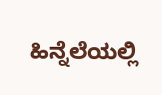ಹಿನ್ನೆಲೆಯಲ್ಲಿ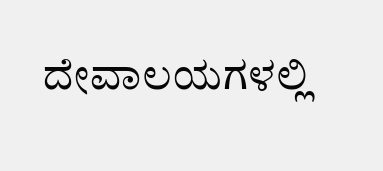ದೇವಾಲಯಗಳಲ್ಲಿ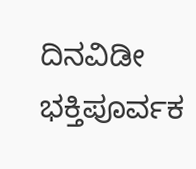ದಿನವಿಡೀ ಭಕ್ತಿಪೂರ್ವಕ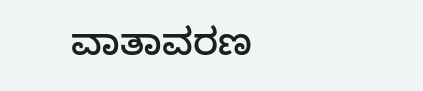ವಾತಾವರಣ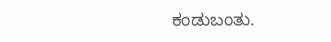ಕಂಡುಬಂತು.